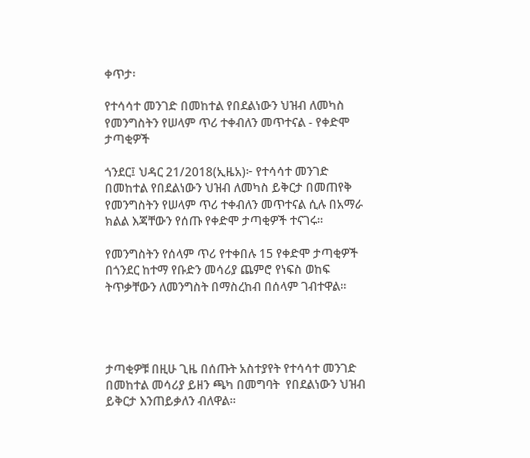ቀጥታ፡

የተሳሳተ መንገድ በመከተል የበደልነውን ህዝብ ለመካስ የመንግስትን የሠላም ጥሪ ተቀብለን መጥተናል - የቀድሞ ታጣቂዎች

ጎንደር፤ ህዳር 21/2018(ኢዜአ)፦ የተሳሳተ መንገድ በመከተል የበደልነውን ህዝብ ለመካስ ይቅርታ በመጠየቅ የመንግስትን የሠላም ጥሪ ተቀብለን መጥተናል ሲሉ በአማራ ክልል እጃቸውን የሰጡ የቀድሞ ታጣቂዎች ተናገሩ።

የመንግስትን የሰላም ጥሪ የተቀበሉ 15 የቀድሞ ታጣቂዎች በጎንደር ከተማ የቡድን መሳሪያ ጨምሮ የነፍስ ወከፍ ትጥቃቸውን ለመንግስት በማስረከብ በሰላም ገብተዋል፡፡




ታጣቂዎቹ በዚሁ ጊዜ በሰጡት አስተያየት የተሳሳተ መንገድ በመከተል መሳሪያ ይዘን ጫካ በመግባት  የበደልነውን ህዝብ ይቅርታ እንጠይቃለን ብለዋል።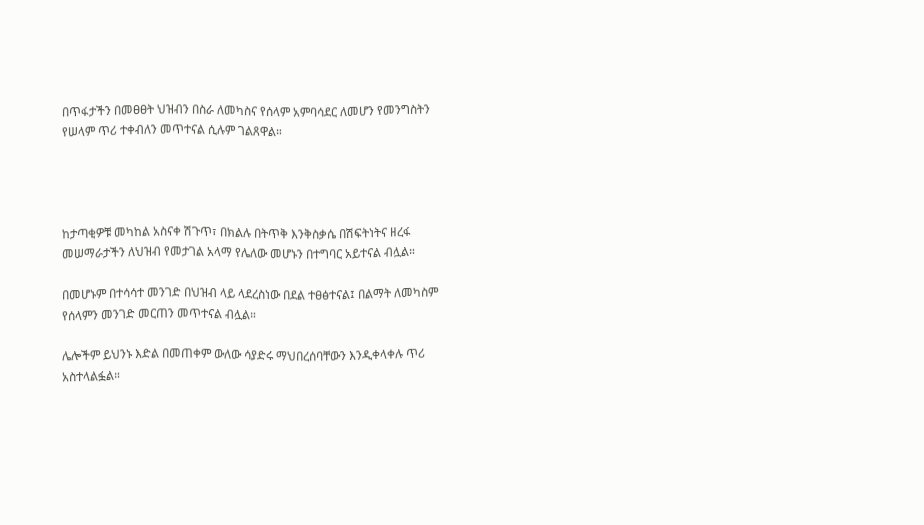በጥፋታችን በመፀፀት ህዝብን በስራ ለመካስና የሰላም አምባሳደር ለመሆን የመንግስትን የሠላም ጥሪ ተቀብለን መጥተናል ሲሉም ገልጸዋል።




ከታጣቂዎቹ መካከል አስናቀ ሽጉጥ፣ በክልሉ በትጥቅ እንቅስቃሴ በሽፍትነትና ዘረፋ መሠማራታችን ለህዝብ የመታገል አላማ የሌለው መሆኑን በተግባር አይተናል ብሏል።

በመሆኑም በተሳሳተ መንገድ በህዝብ ላይ ላደረስነው በደል ተፀፅተናል፤ በልማት ለመካስም የሰላምን መንገድ መርጠን መጥተናል ብሏል።

ሌሎችም ይህንኑ እድል በመጠቀም ውለው ሳያድሩ ማህበረሰባቸውን እንዲቀላቀሉ ጥሪ አስተላልፏል።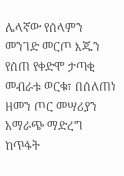ሌላኛው የሰላምን መንገድ መርጦ እጁን የሰጠ የቀድሞ ታጣቂ መብራቱ ወርቁ፣ በሰለጠነ ዘመን ጦር መሣሪያን አማራጭ ማድረግ ከጥፋት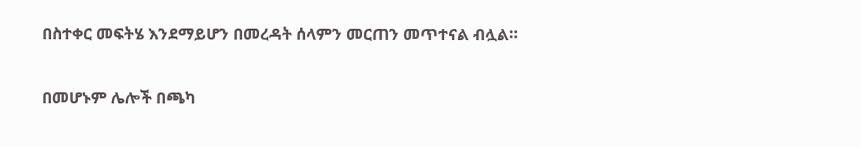በስተቀር መፍትሄ እንደማይሆን በመረዳት ሰላምን መርጠን መጥተናል ብሏል።

በመሆኑም ሌሎች በጫካ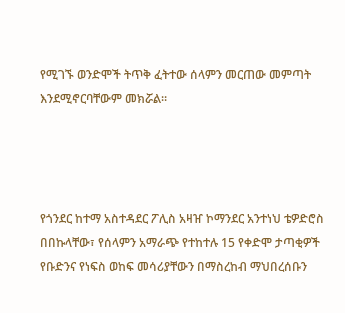የሚገኙ ወንድሞች ትጥቅ ፈትተው ሰላምን መርጠው መምጣት እንደሚኖርባቸውም መክሯል።




የጎንደር ከተማ አስተዳደር ፖሊስ አዛዠ ኮማንደር አንተነህ ቴዎድሮስ በበኩላቸው፣ የሰላምን አማራጭ የተከተሉ 15 የቀድሞ ታጣቂዎች የቡድንና የነፍስ ወከፍ መሳሪያቸውን በማስረከብ ማህበረሰቡን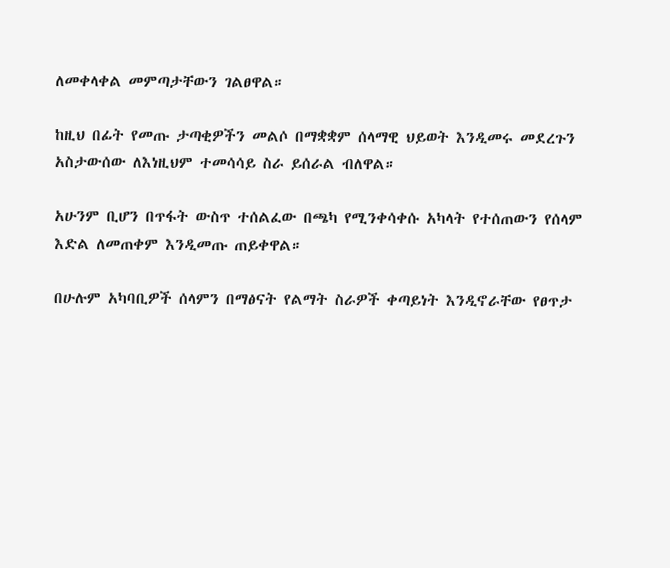ለመቀላቀል መምጣታቸውን ገልፀዋል።

ከዚህ በፊት የመጡ ታጣቂዎችን መልሶ በማቋቋም ሰላማዊ ህይወት እንዲመሩ መደረጉን አስታውሰው ለእነዚህም ተመሳሳይ ስራ ይሰራል ብለዋል።

አሁንም ቢሆን በጥፋት ውስጥ ተሰልፈው በጫካ የሚንቀሳቀሱ አካላት የተሰጠውን የሰላም እድል ለመጠቀም እንዲመጡ ጠይቀዋል።

በሁሉም አካባቢዎች ሰላምን በማፅናት የልማት ስራዎች ቀጣይነት እንዲኖራቸው የፀጥታ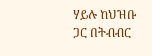ሃይሉ ከህዝቡ ጋር በትብብር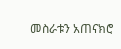መስራቱን አጠናክሮ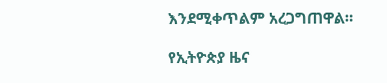እንደሚቀጥልም አረጋግጠዋል።

የኢትዮጵያ ዜና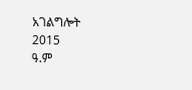አገልግሎት
2015
ዓ.ም